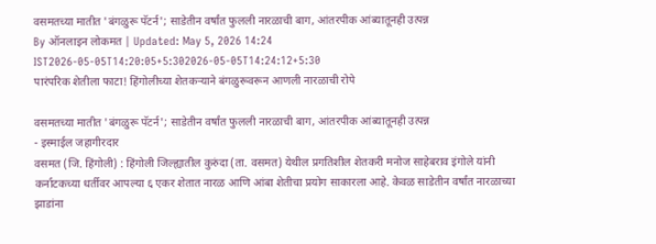वसमतच्या मातीत 'बंगळुरू पॅटर्न'; साडेतीन वर्षांत फुलली नारळाची बाग, आंतरपीक आंब्यातूनही उत्पन्न
By ऑनलाइन लोकमत | Updated: May 5, 2026 14:24 IST2026-05-05T14:20:05+5:302026-05-05T14:24:12+5:30
पारंपरिक शेतीला फाटा! हिंगोलीच्या शेतकऱ्याने बंगळुरूवरून आणली नारळाची रोपे

वसमतच्या मातीत 'बंगळुरू पॅटर्न'; साडेतीन वर्षांत फुलली नारळाची बाग, आंतरपीक आंब्यातूनही उत्पन्न
- इस्माईल जहागीरदार
वसमत (जि. हिंगोली) : हिंगोली जिल्ह्यातील कुरुंदा (ता. वसमत) येथील प्रगतिशील शेतकरी मनोज साहेबराव इंगोले यांनी कर्नाटकच्या धर्तीवर आपल्या ६ एकर शेतात नारळ आणि आंबा शेतीचा प्रयोग साकारला आहे. केवळ साडेतीन वर्षांत नारळाच्या झाडांना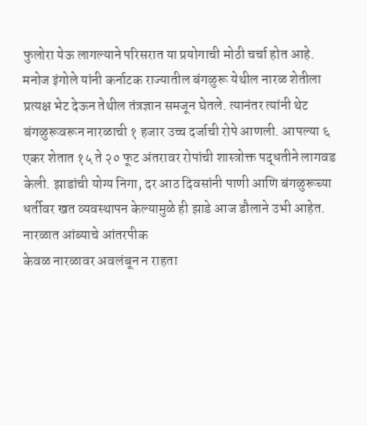फुलोरा येऊ लागल्याने परिसरात या प्रयोगाची मोठी चर्चा होत आहे.
मनोज इंगोले यांनी कर्नाटक राज्यातील बंगळुरू येथील नारळ शेतीला प्रत्यक्ष भेट देऊन तेथील तंत्रज्ञान समजून घेतले. त्यानंतर त्यांनी थेट बंगळुरूवरून नारळाची १ हजार उच्च दर्जाची रोपे आणली. आपल्या ६ एकर शेतात १५ ते २० फूट अंतरावर रोपांची शास्त्रोक्त पद्धतीने लागवड केली. झाडांची योग्य निगा, दर आठ दिवसांनी पाणी आणि बंगळुरूच्या धर्तीवर खत व्यवस्थापन केल्यामुळे ही झाडे आज डौलाने उभी आहेत.
नारळात आंब्याचे आंतरपीक
केवळ नारळावर अवलंबून न राहता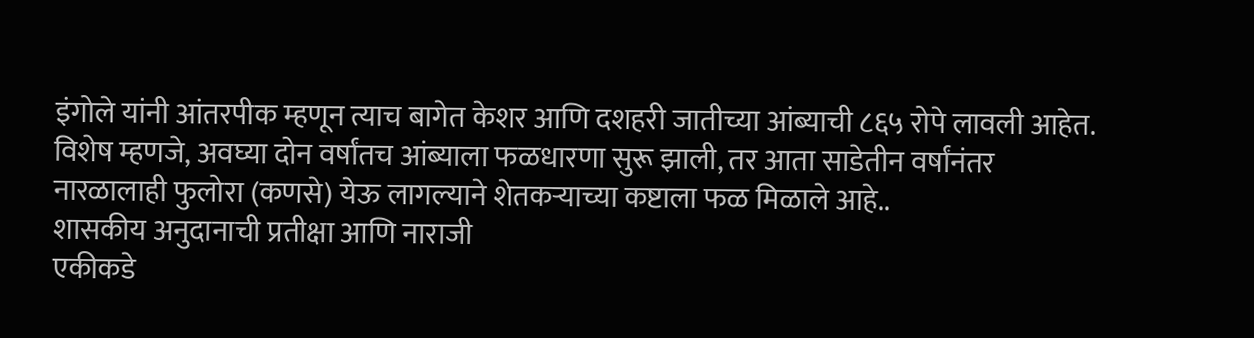इंगोले यांनी आंतरपीक म्हणून त्याच बागेत केशर आणि दशहरी जातीच्या आंब्याची ८६५ रोपे लावली आहेत. विशेष म्हणजे, अवघ्या दोन वर्षांतच आंब्याला फळधारणा सुरू झाली, तर आता साडेतीन वर्षांनंतर नारळालाही फुलोरा (कणसे) येऊ लागल्याने शेतकऱ्याच्या कष्टाला फळ मिळाले आहे..
शासकीय अनुदानाची प्रतीक्षा आणि नाराजी
एकीकडे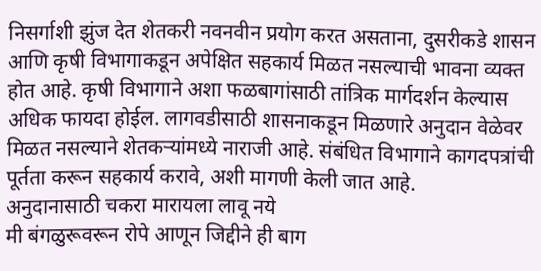निसर्गाशी झुंज देत शेतकरी नवनवीन प्रयोग करत असताना, दुसरीकडे शासन आणि कृषी विभागाकडून अपेक्षित सहकार्य मिळत नसल्याची भावना व्यक्त होत आहे. कृषी विभागाने अशा फळबागांसाठी तांत्रिक मार्गदर्शन केल्यास अधिक फायदा होईल. लागवडीसाठी शासनाकडून मिळणारे अनुदान वेळेवर मिळत नसल्याने शेतकऱ्यांमध्ये नाराजी आहे. संबंधित विभागाने कागदपत्रांची पूर्तता करून सहकार्य करावे, अशी मागणी केली जात आहे.
अनुदानासाठी चकरा मारायला लावू नये
मी बंगळुरूवरून रोपे आणून जिद्दीने ही बाग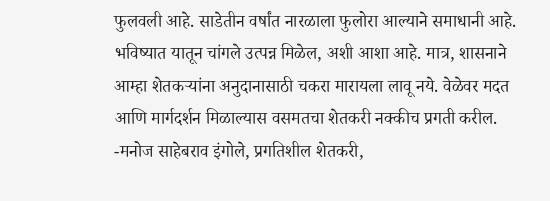फुलवली आहे. साडेतीन वर्षांत नारळाला फुलोरा आल्याने समाधानी आहे. भविष्यात यातून चांगले उत्पन्न मिळेल, अशी आशा आहे. मात्र, शासनाने आम्हा शेतकऱ्यांना अनुदानासाठी चकरा मारायला लावू नये. वेळेवर मदत आणि मार्गदर्शन मिळाल्यास वसमतचा शेतकरी नक्कीच प्रगती करील.
-मनोज साहेबराव इंगोले, प्रगतिशील शेतकरी,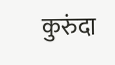कुरुंदा